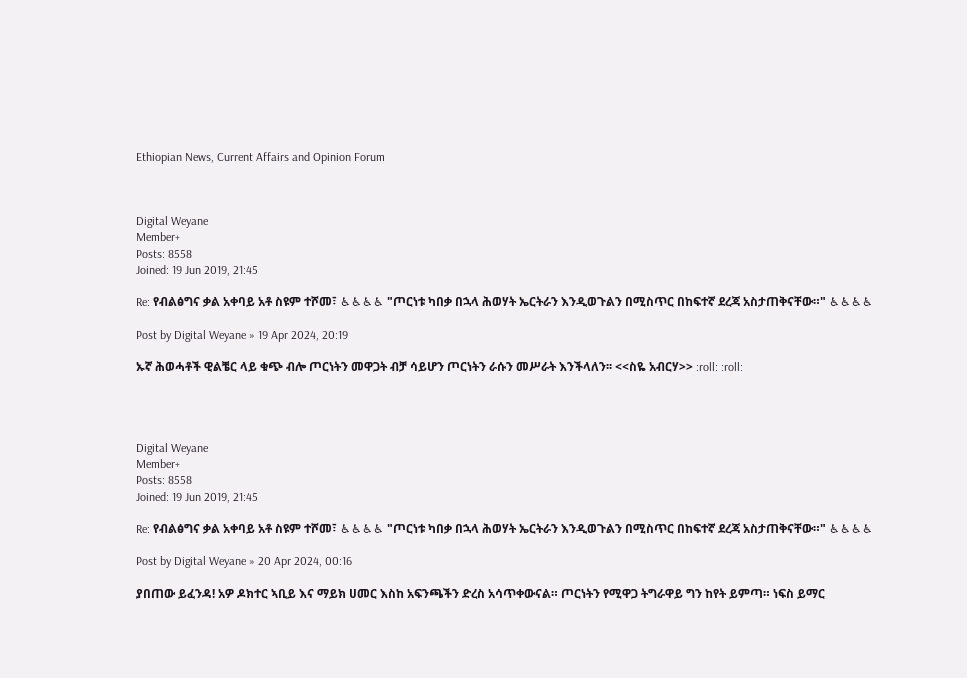Ethiopian News, Current Affairs and Opinion Forum



Digital Weyane
Member+
Posts: 8558
Joined: 19 Jun 2019, 21:45

Re: የብልፅግና ቃል አቀባይ አቶ ስዩም ተሾመ፣ ♿♿♿♿ "ጦርነቱ ካበቃ በኋላ ሕወሃት ኤርትራን እንዲወጉልን በሚስጥር በከፍተኛ ደረጃ አስታጠቅናቸው።" ♿♿♿♿

Post by Digital Weyane » 19 Apr 2024, 20:19

ኡኛ ሕወሓቶች ዊልቼር ላይ ቁጭ ብሎ ጦርነትን መዋጋት ብቻ ሳይሆን ጦርነትን ራሱን መሥራት እንችላለን፡፡ <<ስዬ አብርሃ>> :roll: :roll:




Digital Weyane
Member+
Posts: 8558
Joined: 19 Jun 2019, 21:45

Re: የብልፅግና ቃል አቀባይ አቶ ስዩም ተሾመ፣ ♿♿♿♿ "ጦርነቱ ካበቃ በኋላ ሕወሃት ኤርትራን እንዲወጉልን በሚስጥር በከፍተኛ ደረጃ አስታጠቅናቸው።" ♿♿♿♿

Post by Digital Weyane » 20 Apr 2024, 00:16

ያበጠው ይፈንዳ! አዎ ዶክተር ኣቢይ እና ማይክ ሀመር እስከ አፍንጫችን ድረስ አሳጥቀውናል። ጦርነትን የሚዋጋ ትግራዋይ ግን ከየት ይምጣ። ነፍስ ይማር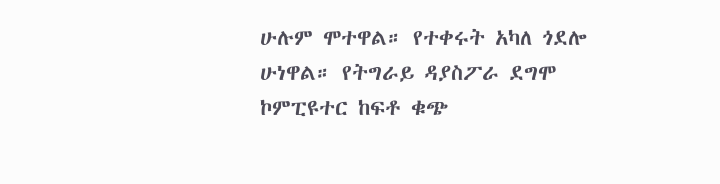ሁሉም ሞተዋል። የተቀሩት አካለ ጎደሎ ሁነዋል። የትግራይ ዳያስፖራ ደግሞ ኮምፒዩተር ከፍቶ ቁጭ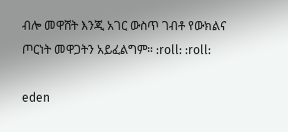ብሎ መዋሸት እንጂ አገር ውስጥ ገብቶ የውክልና ጦርነት መዋጋትን አይፈልግም። :roll: :roll:

eden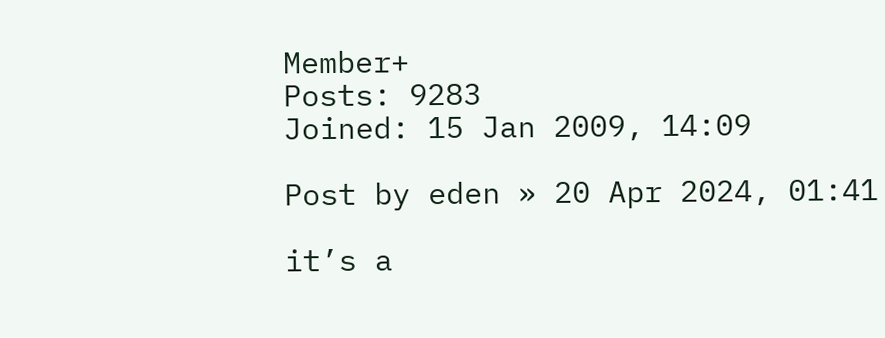Member+
Posts: 9283
Joined: 15 Jan 2009, 14:09

Post by eden » 20 Apr 2024, 01:41

it’s a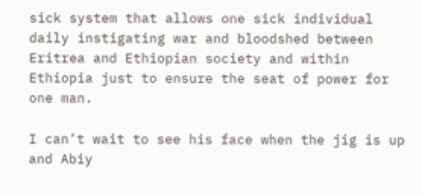sick system that allows one sick individual daily instigating war and bloodshed between Eritrea and Ethiopian society and within Ethiopia just to ensure the seat of power for one man.

I can’t wait to see his face when the jig is up and Abiy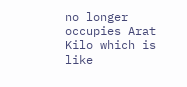no longer occupies Arat Kilo which is like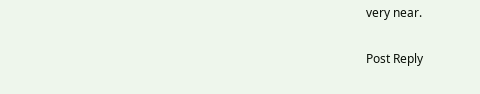very near.

Post Reply